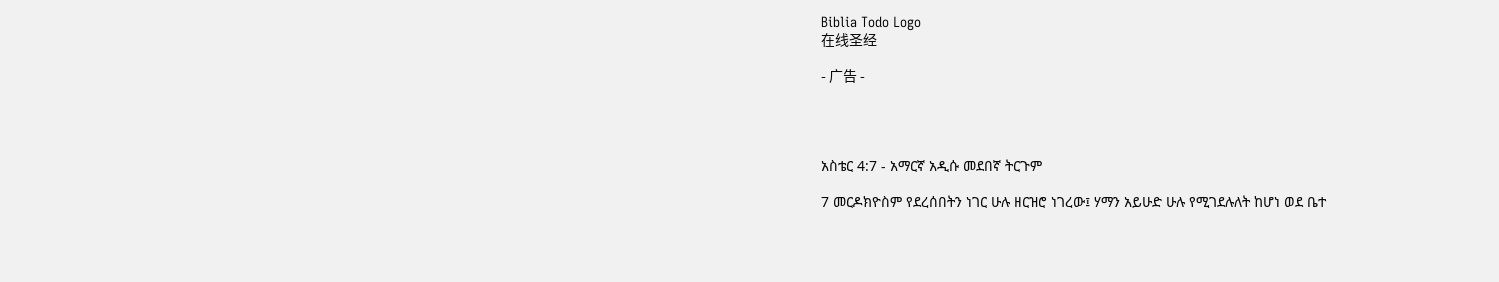Biblia Todo Logo
在线圣经

- 广告 -




አስቴር 4:7 - አማርኛ አዲሱ መደበኛ ትርጉም

7 መርዶክዮስም የደረሰበትን ነገር ሁሉ ዘርዝሮ ነገረው፤ ሃማን አይሁድ ሁሉ የሚገደሉለት ከሆነ ወደ ቤተ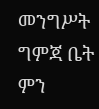መንግሥት ግምጃ ቤት ምን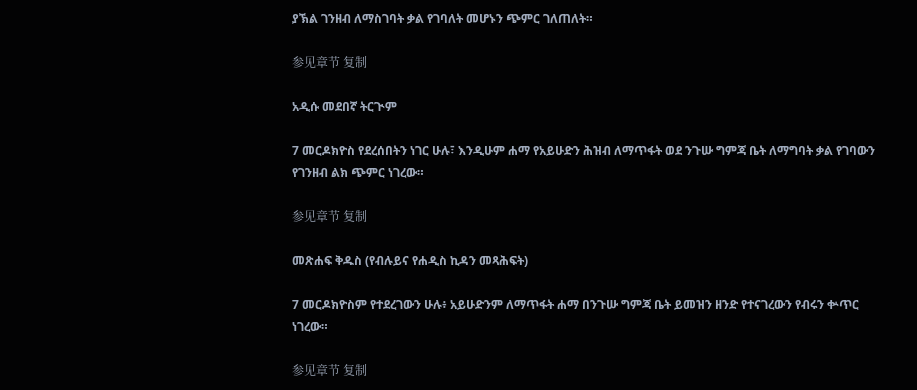ያኽል ገንዘብ ለማስገባት ቃል የገባለት መሆኑን ጭምር ገለጠለት።

参见章节 复制

አዲሱ መደበኛ ትርጒም

7 መርዶክዮስ የደረሰበትን ነገር ሁሉ፣ እንዲሁም ሐማ የአይሁድን ሕዝብ ለማጥፋት ወደ ንጉሡ ግምጃ ቤት ለማግባት ቃል የገባውን የገንዘብ ልክ ጭምር ነገረው።

参见章节 复制

መጽሐፍ ቅዱስ (የብሉይና የሐዲስ ኪዳን መጻሕፍት)

7 መርዶክዮስም የተደረገውን ሁሉ፥ አይሁድንም ለማጥፋት ሐማ በንጉሡ ግምጃ ቤት ይመዝን ዘንድ የተናገረውን የብሩን ቍጥር ነገረው።

参见章节 复制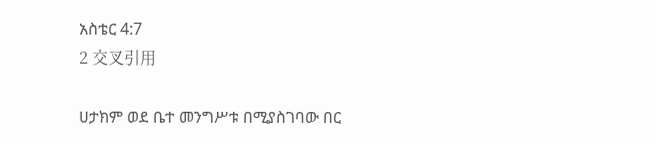አስቴር 4:7
2 交叉引用

ሀታክም ወደ ቤተ መንግሥቱ በሚያስገባው በር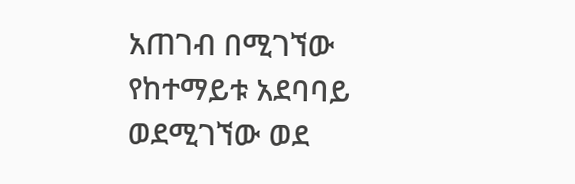አጠገብ በሚገኘው የከተማይቱ አደባባይ ወደሚገኘው ወደ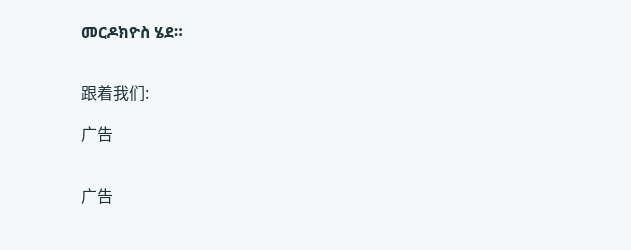መርዶክዮስ ሄደ።


跟着我们:

广告


广告